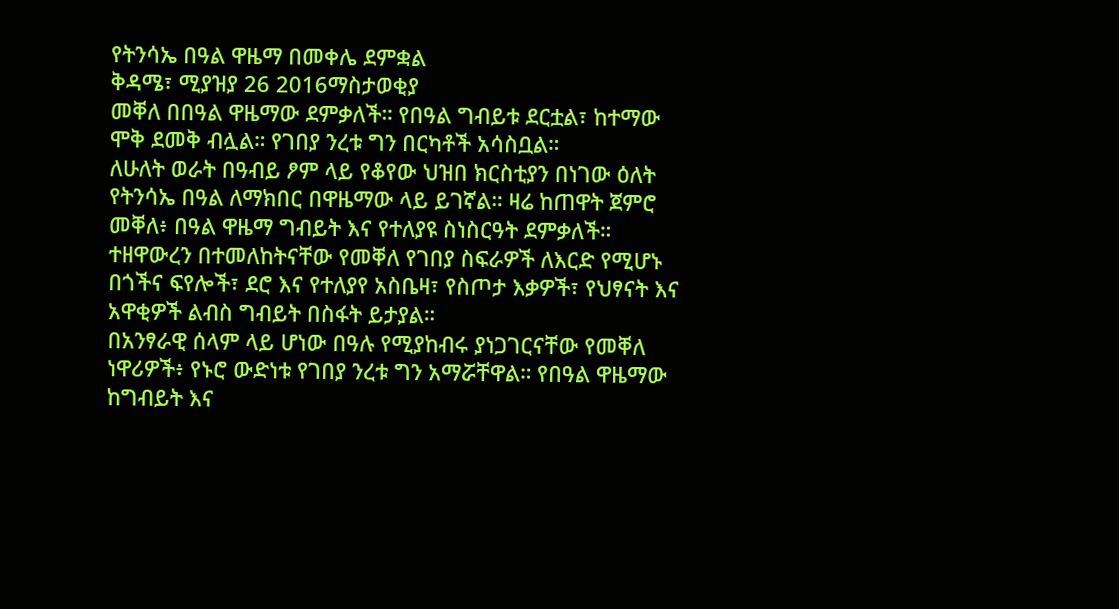የትንሳኤ በዓል ዋዜማ በመቀሌ ደምቋል
ቅዳሜ፣ ሚያዝያ 26 2016ማስታወቂያ
መቐለ በበዓል ዋዜማው ደምቃለች። የበዓል ግብይቱ ደርቷል፣ ከተማው ሞቅ ደመቅ ብሏል። የገበያ ንረቱ ግን በርካቶች አሳስቧል።
ለሁለት ወራት በዓብይ ፆም ላይ የቆየው ህዝበ ክርስቲያን በነገው ዕለት የትንሳኤ በዓል ለማክበር በዋዜማው ላይ ይገኛል። ዛሬ ከጠዋት ጀምሮ መቐለ፥ በዓል ዋዜማ ግብይት እና የተለያዩ ስነስርዓት ደምቃለች። ተዘዋውረን በተመለከትናቸው የመቐለ የገበያ ስፍራዎች ለእርድ የሚሆኑ በጎችና ፍየሎች፣ ደሮ እና የተለያየ አስቤዛ፣ የስጦታ እቃዎች፣ የህፃናት እና አዋቂዎች ልብስ ግብይት በስፋት ይታያል።
በአንፃራዊ ሰላም ላይ ሆነው በዓሉ የሚያከብሩ ያነጋገርናቸው የመቐለ ነዋሪዎች፥ የኑሮ ውድነቱ የገበያ ንረቱ ግን አማሯቸዋል። የበዓል ዋዜማው ከግብይት እና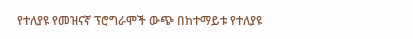የተለያዩ የመዝናኛ ፕሮግራሞች ውጭ በከተማይቱ የተለያዩ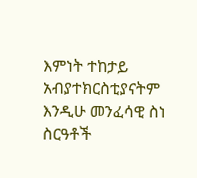እምነት ተከታይ አብያተክርስቲያናትም እንዲሁ መንፈሳዊ ስነ ስርዓቶች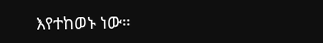እየተከወኑ ነው።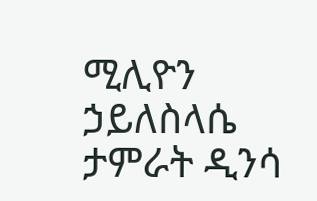ሚሊዮን ኃይለስላሴ
ታምራት ዲንሳ